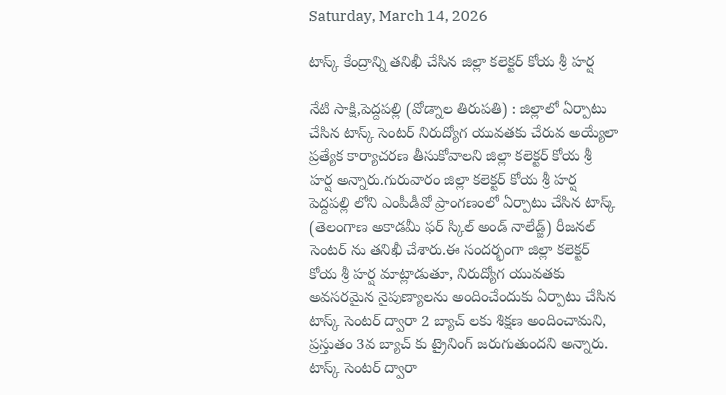Saturday, March 14, 2026

టాస్క్ కేంద్రాన్ని తనిఖీ చేసిన జిల్లా కలెక్టర్ కోయ శ్రీ హర్ష

నేటి సాక్షి,పెద్దపల్లి (వోడ్నాల తిరుపతి) : జిల్లాలో ఏర్పాటు చేసిన టాస్క్ సెంటర్ నిరుద్యోగ యువతకు చేరువ అయ్యేలా ప్రత్యేక కార్యాచరణ తీసుకోవాలని జిల్లా కలెక్టర్ కోయ శ్రీ హర్ష అన్నారు.గురువారం జిల్లా కలెక్టర్ కోయ శ్రీ హర్ష పెద్దపల్లి లోని ఎంపీడీవో ప్రాంగణంలో ఏర్పాటు చేసిన టాస్క్ (తెలంగాణ అకాడమీ ఫర్ స్కిల్ అండ్ నాలేడ్జ్) రీజనల్ సెంటర్ ను తనిఖీ చేశారు.ఈ సందర్భంగా జిల్లా కలెక్టర్ కోయ శ్రీ హర్ష మాట్లాడుతూ, నిరుద్యోగ యువతకు అవసరమైన నైపుణ్యాలను అందించేందుకు ఏర్పాటు చేసిన టాస్క్ సెంటర్ ద్వారా 2 బ్యాచ్ లకు శిక్షణ అందించామని, ప్రస్తుతం 3వ బ్యాచ్ కు ట్రైనింగ్ జరుగుతుందని అన్నారు. టాస్క్ సెంటర్ ద్వారా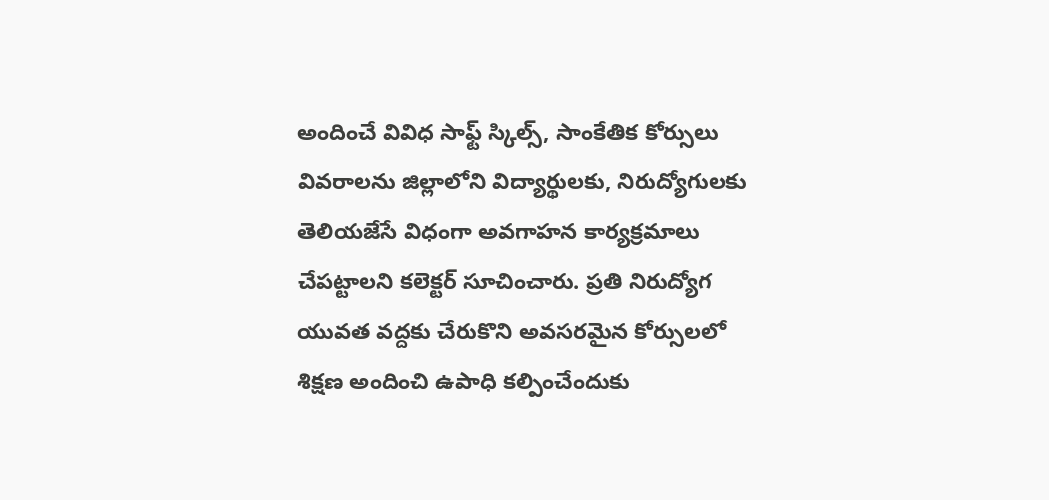అందించే వివిధ సాఫ్ట్ స్కిల్స్, సాంకేతిక కోర్సులు వివరాలను జిల్లాలోని విద్యార్థులకు, నిరుద్యోగులకు తెలియజేసే విధంగా అవగాహన కార్యక్రమాలు చేపట్టాలని కలెక్టర్ సూచించారు. ప్రతి నిరుద్యోగ యువత వద్దకు చేరుకొని అవసరమైన కోర్సులలో శిక్షణ అందించి ఉపాధి కల్పించేందుకు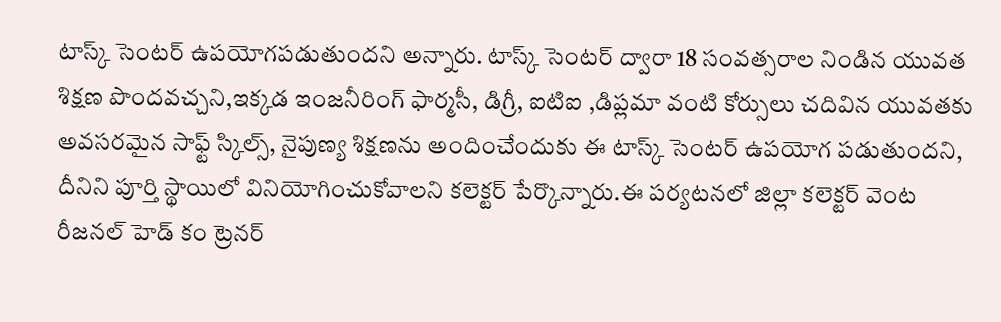టాస్క్ సెంటర్ ఉపయోగపడుతుందని అన్నారు. టాస్క్ సెంటర్ ద్వారా 18 సంవత్సరాల నిండిన యువత శిక్షణ పొందవచ్చని,ఇక్కడ ఇంజనీరింగ్ ఫార్మసీ, డిగ్రీ, ఐటిఐ ,డిప్లమా వంటి కోర్సులు చదివిన యువతకు అవసరమైన సాఫ్ట్ స్కిల్స్, నైపుణ్య శిక్షణను అందించేందుకు ఈ టాస్క్ సెంటర్ ఉపయోగ పడుతుందని, దీనిని పూర్తి స్థాయిలో వినియోగించుకోవాలని కలెక్టర్ పేర్కొన్నారు.ఈ పర్యటనలో జిల్లా కలెక్టర్ వెంట రీజనల్ హెడ్ కం ట్రెనర్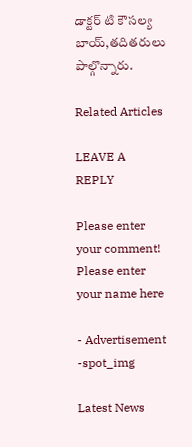డాక్టర్ టి కౌసల్య బాయ్,తదితరులు పాల్గొన్నారు.

Related Articles

LEAVE A REPLY

Please enter your comment!
Please enter your name here

- Advertisement -spot_img

Latest News